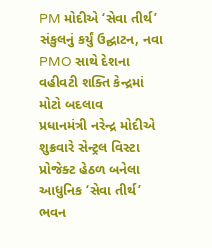PM મોદીએ ‘સેવા તીર્થ’ સંકુલનું કર્યું ઉદ્ઘાટન, નવા PMO સાથે દેશના વહીવટી શક્તિ કેન્દ્રમાં મોટો બદલાવ
પ્રધાનમંત્રી નરેન્દ્ર મોદીએ શુક્રવારે સેન્ટ્રલ વિસ્ટા પ્રોજેક્ટ હેઠળ બનેલા આધુનિક ‘સેવા તીર્થ’ ભવન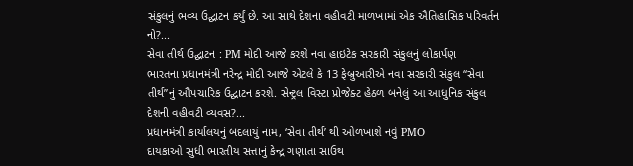સંકુલનું ભવ્ય ઉદ્ઘાટન કર્યું છે. આ સાથે દેશના વહીવટી માળખામાં એક ઐતિહાસિક પરિવર્તન નો?...
સેવા તીર્થ ઉદ્ઘાટન : PM મોદી આજે કરશે નવા હાઇટેક સરકારી સંકુલનું લોકાર્પણ
ભારતના પ્રધાનમંત્રી નરેન્દ્ર મોદી આજે એટલે કે 13 ફેબ્રુઆરીએ નવા સરકારી સંકુલ “સેવા તીર્થ”નું ઔપચારિક ઉદ્ઘાટન કરશે. સેન્ટ્રલ વિસ્ટા પ્રોજેક્ટ હેઠળ બનેલું આ આધુનિક સંકુલ દેશની વહીવટી વ્યવસ?...
પ્રધાનમંત્રી કાર્યાલયનું બદલાયું નામ, ‘સેવા તીર્થ’ થી ઓળખાશે નવું PMO
દાયકાઓ સુધી ભારતીય સત્તાનું કેન્દ્ર ગણાતા સાઉથ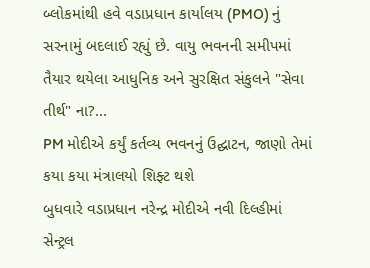બ્લોકમાંથી હવે વડાપ્રધાન કાર્યાલય (PMO) નું સરનામું બદલાઈ રહ્યું છે. વાયુ ભવનની સમીપમાં તૈયાર થયેલા આધુનિક અને સુરક્ષિત સંકુલને "સેવા તીર્થ" ના?...
PM મોદીએ કર્યું કર્તવ્ય ભવનનું ઉદ્ઘાટન, જાણો તેમાં કયા કયા મંત્રાલયો શિફ્ટ થશે
બુધવારે વડાપ્રધાન નરેન્દ્ર મોદીએ નવી દિલ્હીમાં સેન્ટ્રલ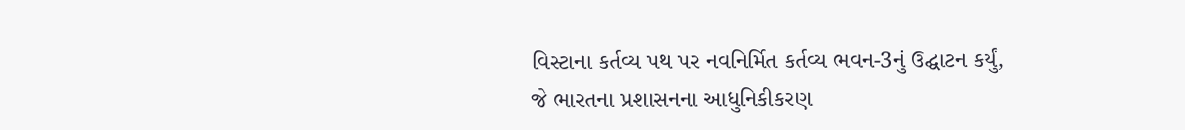વિસ્ટાના કર્તવ્ય પથ પર નવનિર્મિત કર્તવ્ય ભવન-3નું ઉદ્ઘાટન કર્યું, જે ભારતના પ્રશાસનના આધુનિકીકરણ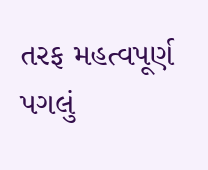તરફ મહત્વપૂર્ણ પગલું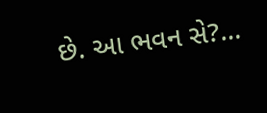છે. આ ભવન સે?...